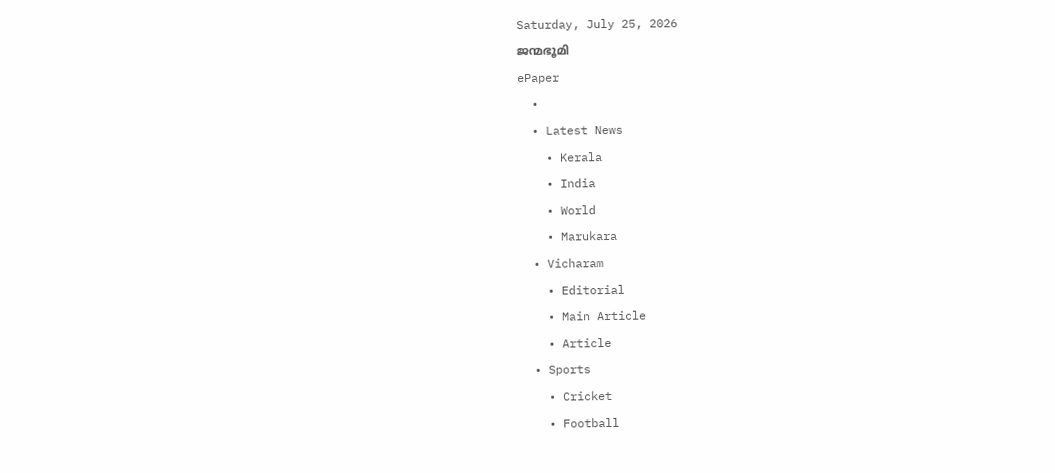Saturday, July 25, 2026
ജന്മഭൂമി
ePaper
  •
  • Latest News
    • Kerala
    • India
    • World
    • Marukara
  • Vicharam
    • Editorial
    • Main Article
    • Article
  • Sports
    • Cricket
    • Football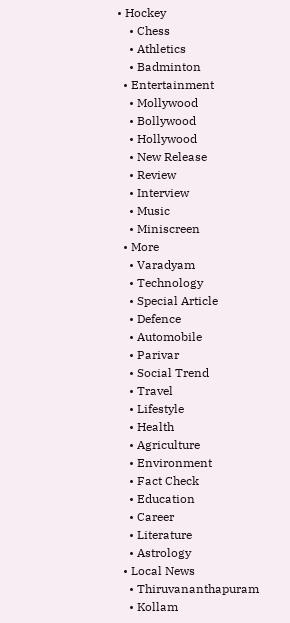• Hockey
    • Chess
    • Athletics
    • Badminton
  • Entertainment
    • Mollywood
    • Bollywood
    • Hollywood
    • New Release
    • Review
    • Interview
    • Music
    • Miniscreen
  • More
    • Varadyam
    • Technology
    • Special Article
    • Defence
    • Automobile
    • Parivar
    • Social Trend
    • Travel
    • Lifestyle
    • Health
    • Agriculture
    • Environment
    • Fact Check
    • Education
    • Career
    • Literature
    • Astrology
  • Local News
    • Thiruvananthapuram
    • Kollam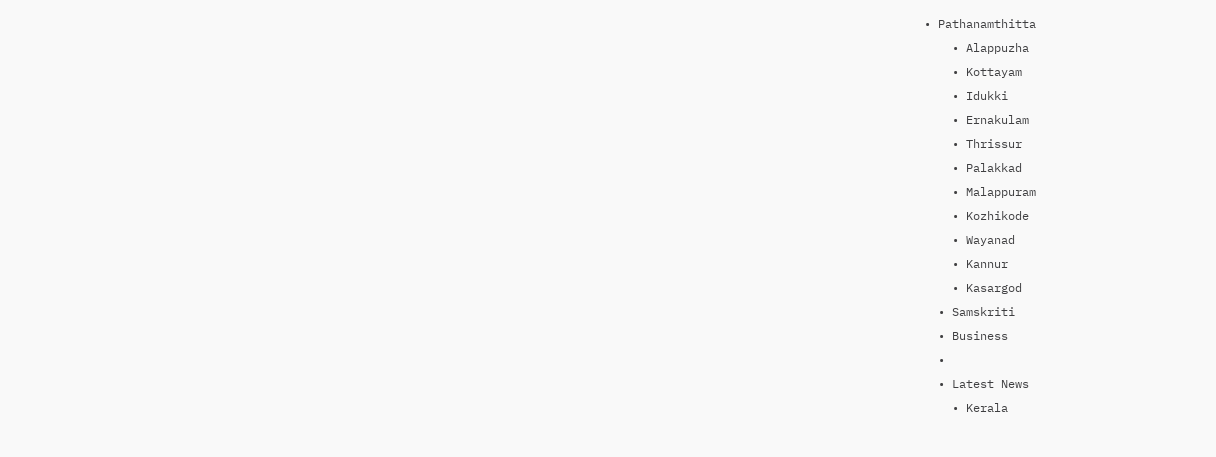• Pathanamthitta
    • Alappuzha
    • Kottayam
    • Idukki
    • Ernakulam
    • Thrissur
    • Palakkad
    • Malappuram
    • Kozhikode
    • Wayanad
    • Kannur
    • Kasargod
  • Samskriti
  • Business
  •
  • Latest News
    • Kerala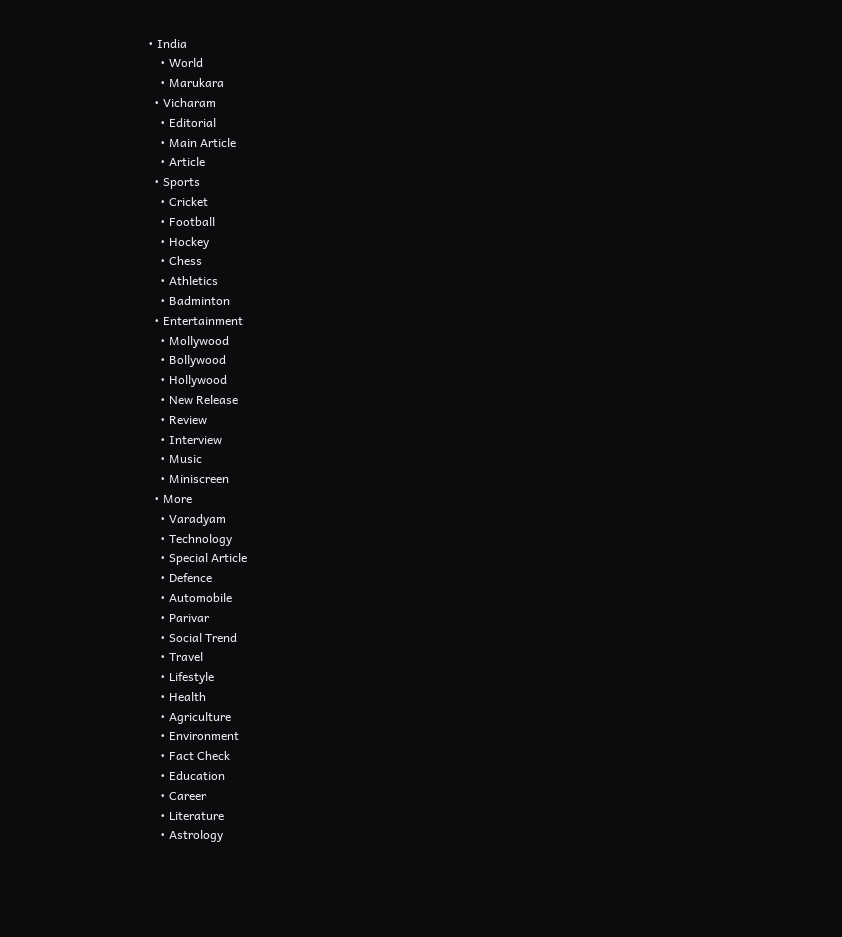• India
    • World
    • Marukara
  • Vicharam
    • Editorial
    • Main Article
    • Article
  • Sports
    • Cricket
    • Football
    • Hockey
    • Chess
    • Athletics
    • Badminton
  • Entertainment
    • Mollywood
    • Bollywood
    • Hollywood
    • New Release
    • Review
    • Interview
    • Music
    • Miniscreen
  • More
    • Varadyam
    • Technology
    • Special Article
    • Defence
    • Automobile
    • Parivar
    • Social Trend
    • Travel
    • Lifestyle
    • Health
    • Agriculture
    • Environment
    • Fact Check
    • Education
    • Career
    • Literature
    • Astrology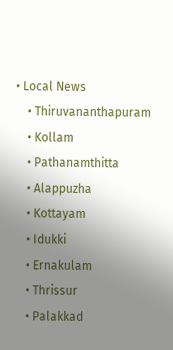• Local News
    • Thiruvananthapuram
    • Kollam
    • Pathanamthitta
    • Alappuzha
    • Kottayam
    • Idukki
    • Ernakulam
    • Thrissur
    • Palakkad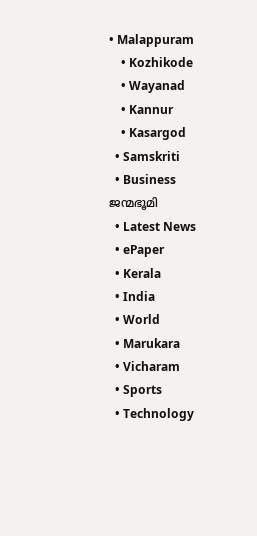• Malappuram
    • Kozhikode
    • Wayanad
    • Kannur
    • Kasargod
  • Samskriti
  • Business
ജന്മഭൂമി
  • Latest News
  • ePaper
  • Kerala
  • India
  • World
  • Marukara
  • Vicharam
  • Sports
  • Technology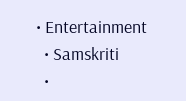• Entertainment
  • Samskriti
  •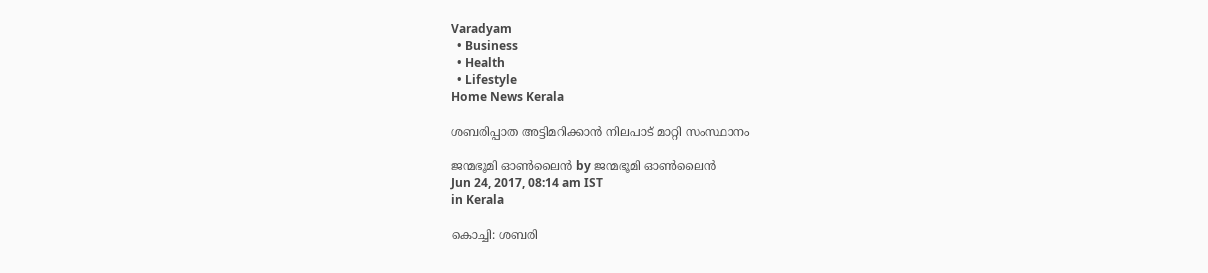Varadyam
  • Business
  • Health
  • Lifestyle
Home News Kerala

ശബരിപ്പാത അട്ടിമറിക്കാന്‍ നിലപാട് മാറ്റി സംസ്ഥാനം

ജന്മഭൂമി ഓണ്‍ലൈന്‍ by ജന്മഭൂമി ഓണ്‍ലൈന്‍
Jun 24, 2017, 08:14 am IST
in Kerala

കൊച്ചി: ശബരി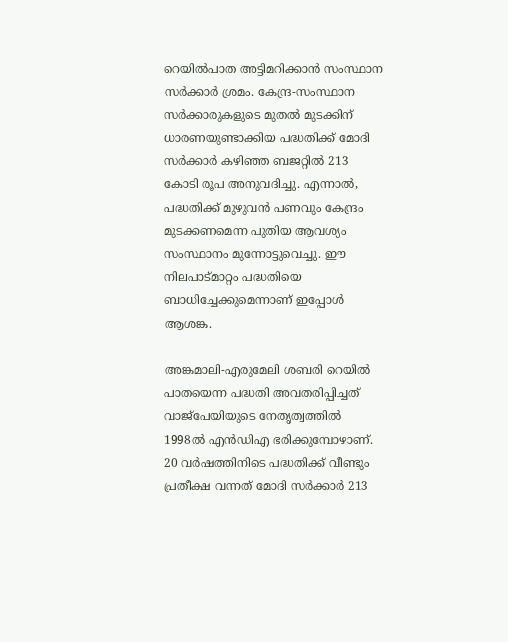റെയില്‍പാത അട്ടിമറിക്കാന്‍ സംസ്ഥാന സര്‍ക്കാര്‍ ശ്രമം. കേന്ദ്ര-സംസ്ഥാന സര്‍ക്കാരുകളുടെ മുതല്‍ മുടക്കിന് ധാരണയുണ്ടാക്കിയ പദ്ധതിക്ക് മോദി സര്‍ക്കാര്‍ കഴിഞ്ഞ ബജറ്റില്‍ 213 കോടി രൂപ അനുവദിച്ചു. എന്നാല്‍, പദ്ധതിക്ക് മുഴുവന്‍ പണവും കേന്ദ്രം മുടക്കണമെന്ന പുതിയ ആവശ്യം സംസ്ഥാനം മുന്നോട്ടുവെച്ചു. ഈ നിലപാട്മാറ്റം പദ്ധതിയെ ബാധിച്ചേക്കുമെന്നാണ് ഇപ്പോള്‍ ആശങ്ക.

അങ്കമാലി-എരുമേലി ശബരി റെയില്‍ പാതയെന്ന പദ്ധതി അവതരിപ്പിച്ചത് വാജ്‌പേയിയുടെ നേതൃത്വത്തില്‍ 1998ല്‍ എന്‍ഡിഎ ഭരിക്കുമ്പോഴാണ്. 20 വര്‍ഷത്തിനിടെ പദ്ധതിക്ക് വീണ്ടും പ്രതീക്ഷ വന്നത് മോദി സര്‍ക്കാര്‍ 213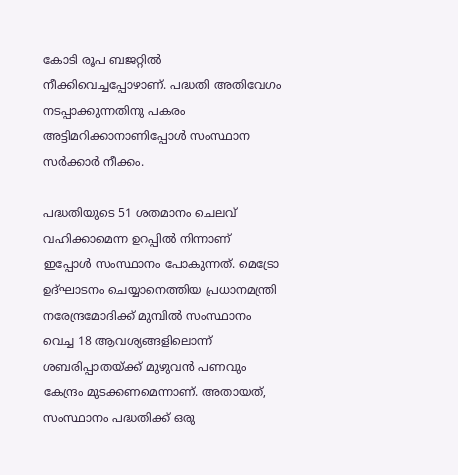കോടി രൂപ ബജറ്റില്‍ നീക്കിവെച്ചപ്പോഴാണ്. പദ്ധതി അതിവേഗം നടപ്പാക്കുന്നതിനു പകരം അട്ടിമറിക്കാനാണിപ്പോള്‍ സംസ്ഥാന സര്‍ക്കാര്‍ നീക്കം.

പദ്ധതിയുടെ 51 ശതമാനം ചെലവ് വഹിക്കാമെന്ന ഉറപ്പില്‍ നിന്നാണ് ഇപ്പോള്‍ സംസ്ഥാനം പോകുന്നത്. മെട്രോ ഉദ്ഘാടനം ചെയ്യാനെത്തിയ പ്രധാനമന്ത്രി നരേന്ദ്രമോദിക്ക് മുമ്പില്‍ സംസ്ഥാനം വെച്ച 18 ആവശ്യങ്ങളിലൊന്ന് ശബരിപ്പാതയ്‌ക്ക് മുഴുവന്‍ പണവും കേന്ദ്രം മുടക്കണമെന്നാണ്. അതായത്, സംസ്ഥാനം പദ്ധതിക്ക് ഒരു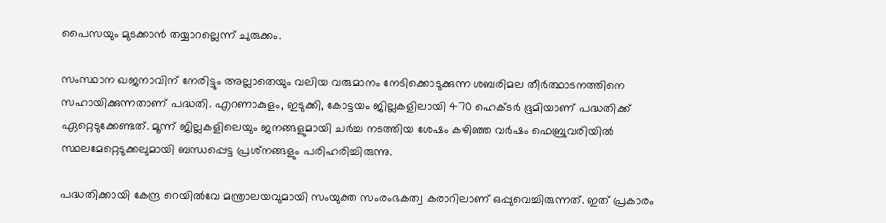പൈസയും മുടക്കാന്‍ തയ്യാറല്ലെന്ന് ചുരുക്കം.

സംസ്ഥാന ഖജനാവിന് നേരിട്ടും അല്ലാതെയും വലിയ വരുമാനം നേടിക്കൊടുക്കുന്ന ശബരിമല തീര്‍ത്ഥാടനത്തിനെ സഹായിക്കുന്നതാണ് പദ്ധതി. എറണാകുളം, ഇടുക്കി, കോട്ടയം ജില്ലകളിലായി 470 ഹെക്ടര്‍ ഭൂമിയാണ് പദ്ധതിക്ക് ഏറ്റെടുക്കേണ്ടത്. മൂന്ന് ജില്ലകളിലെയും ജനങ്ങളുമായി ചര്‍ച്ച നടത്തിയ ശേഷം കഴിഞ്ഞ വര്‍ഷം ഫെബ്രുവരിയില്‍ സ്ഥലമേറ്റെടുക്കലുമായി ബന്ധപ്പെട്ട പ്രശ്‌നങ്ങളും പരിഹരിച്ചിരുന്നു.

പദ്ധതിക്കായി കേന്ദ്ര റെയില്‍വേ മന്ത്രാലയവുമായി സംയുക്ത സംരംഭകത്വ കരാറിലാണ് ഒപ്പുവെച്ചിരുന്നത്. ഇത് പ്രകാരം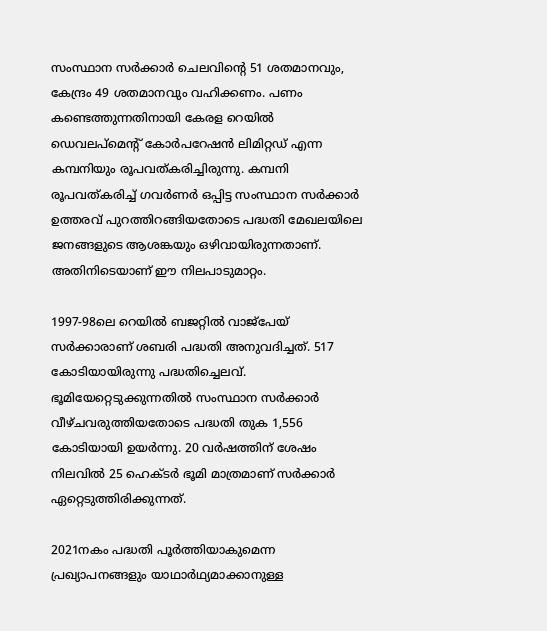സംസ്ഥാന സര്‍ക്കാര്‍ ചെലവിന്റെ 51 ശതമാനവും, കേന്ദ്രം 49 ശതമാനവും വഹിക്കണം. പണം കണ്ടെത്തുന്നതിനായി കേരള റെയില്‍ ഡെവലപ്‌മെന്റ് കോര്‍പറേഷന്‍ ലിമിറ്റഡ് എന്ന കമ്പനിയും രൂപവത്കരിച്ചിരുന്നു. കമ്പനി രൂപവത്കരിച്ച് ഗവര്‍ണര്‍ ഒപ്പിട്ട സംസ്ഥാന സര്‍ക്കാര്‍ ഉത്തരവ് പുറത്തിറങ്ങിയതോടെ പദ്ധതി മേഖലയിലെ ജനങ്ങളുടെ ആശങ്കയും ഒഴിവായിരുന്നതാണ്. അതിനിടെയാണ് ഈ നിലപാടുമാറ്റം.

1997-98ലെ റെയില്‍ ബജറ്റില്‍ വാജ്പേയ് സര്‍ക്കാരാണ് ശബരി പദ്ധതി അനുവദിച്ചത്. 517 കോടിയായിരുന്നു പദ്ധതിച്ചെലവ്. ഭൂമിയേറ്റെടുക്കുന്നതില്‍ സംസ്ഥാന സര്‍ക്കാര്‍ വീഴ്ചവരുത്തിയതോടെ പദ്ധതി തുക 1,556 കോടിയായി ഉയര്‍ന്നു. 20 വര്‍ഷത്തിന് ശേഷം നിലവില്‍ 25 ഹെക്ടര്‍ ഭൂമി മാത്രമാണ് സര്‍ക്കാര്‍ ഏറ്റെടുത്തിരിക്കുന്നത്.

2021നകം പദ്ധതി പൂര്‍ത്തിയാകുമെന്ന പ്രഖ്യാപനങ്ങളും യാഥാര്‍ഥ്യമാക്കാനുള്ള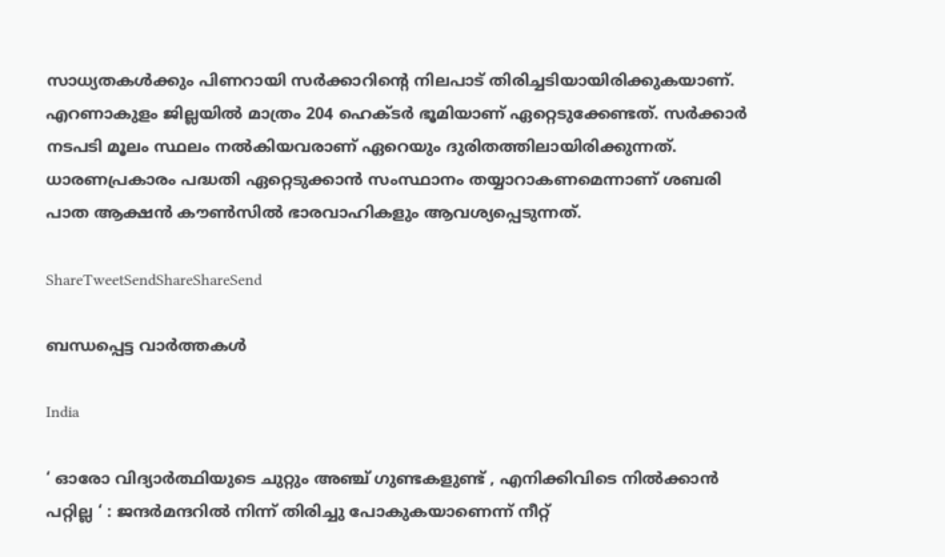സാധ്യതകള്‍ക്കും പിണറായി സര്‍ക്കാറിന്റെ നിലപാട് തിരിച്ചടിയായിരിക്കുകയാണ്. എറണാകുളം ജില്ലയില്‍ മാത്രം 204 ഹെക്ടര്‍ ഭൂമിയാണ് ഏറ്റെടുക്കേണ്ടത്. സര്‍ക്കാര്‍ നടപടി മൂലം സ്ഥലം നല്‍കിയവരാണ് ഏറെയും ദുരിതത്തിലായിരിക്കുന്നത്. ധാരണപ്രകാരം പദ്ധതി ഏറ്റെടുക്കാന്‍ സംസ്ഥാനം തയ്യാറാകണമെന്നാണ് ശബരി പാത ആക്ഷന്‍ കൗണ്‍സില്‍ ഭാരവാഹികളും ആവശ്യപ്പെടുന്നത്.

ShareTweetSendShareShareSend

ബന്ധപ്പെട്ട വാര്‍ത്തകള്‍

India

‘ ഓരോ വിദ്യാർത്ഥിയുടെ ചുറ്റും അഞ്ച് ഗുണ്ടകളുണ്ട് , എനിക്കിവിടെ നിൽക്കാൻ പറ്റില്ല ‘ : ജന്ദർമന്ദറിൽ നിന്ന് തിരിച്ചു പോകുകയാണെന്ന് നീറ്റ്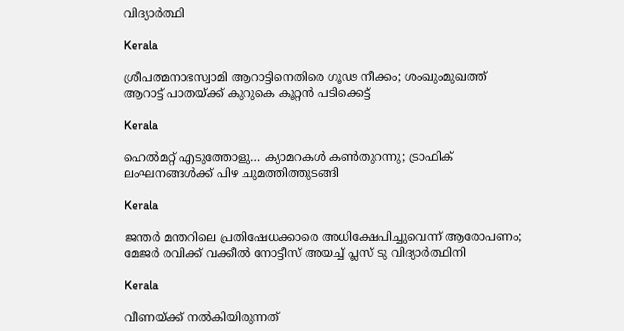വിദ്യാർത്ഥി

Kerala

ശ്രീപത്മനാഭസ്വാമി ആറാട്ടിനെതിരെ ഗൂഢ നീക്കം; ശംഖുംമുഖത്ത് ആറാട്ട് പാതയ്‌ക്ക് കുറുകെ കൂറ്റന്‍ പടിക്കെട്ട്

Kerala

ഹെല്‍മറ്റ് എടുത്തോളു… ക്യാമറകള്‍ കണ്‍തുറന്നു; ട്രാഫിക് ലംഘനങ്ങള്‍ക്ക് പിഴ ചുമത്തിത്തുടങ്ങി

Kerala

ജന്തർ മന്തറിലെ പ്രതിഷേധക്കാരെ അധിക്ഷേപിച്ചുവെന്ന് ആരോപണം; മേജർ രവിക്ക് വക്കീൽ നോട്ടീസ് അയച്ച് പ്ലസ് ടു വിദ്യാർത്ഥിനി

Kerala

വീണയ്‌ക്ക് നൽകിയിരുന്നത്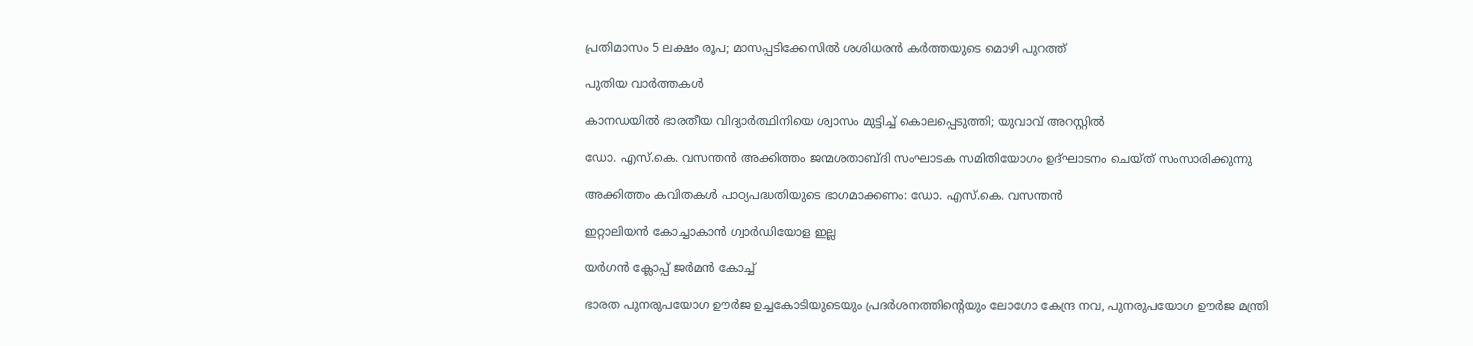പ്രതിമാസം 5 ലക്ഷം രൂപ; മാസപ്പടിക്കേസിൽ ശശിധരൻ കർത്തയുടെ മൊഴി പുറത്ത്

പുതിയ വാര്‍ത്തകള്‍

കാനഡയിൽ ഭാരതീയ വിദ്യാർത്ഥിനിയെ ശ്വാസം മുട്ടിച്ച് കൊലപ്പെടുത്തി; യുവാവ് അറസ്റ്റില്‍

ഡോ. എസ്.കെ. വസന്തന്‍ അക്കിത്തം ജന്മശതാബ്ദി സംഘാടക സമിതിയോഗം ഉദ്ഘാടനം ചെയ്ത് സംസാരിക്കുന്നു

അക്കിത്തം കവിതകള്‍ പാഠ്യപദ്ധതിയുടെ ഭാഗമാക്കണം: ഡോ. എസ്.കെ. വസന്തന്‍

ഇറ്റാലിയന്‍ കോച്ചാകാന്‍ ഗ്വാര്‍ഡിയോള ഇല്ല

യര്‍ഗന്‍ ക്ലോപ്പ് ജര്‍മന്‍ കോച്ച്

ഭാരത പുനരുപയോഗ ഊര്‍ജ ഉച്ചകോടിയുടെയും പ്രദര്‍ശനത്തിന്റെയും ലോഗോ കേന്ദ്ര നവ, പുനരുപയോഗ ഊര്‍ജ മന്ത്രി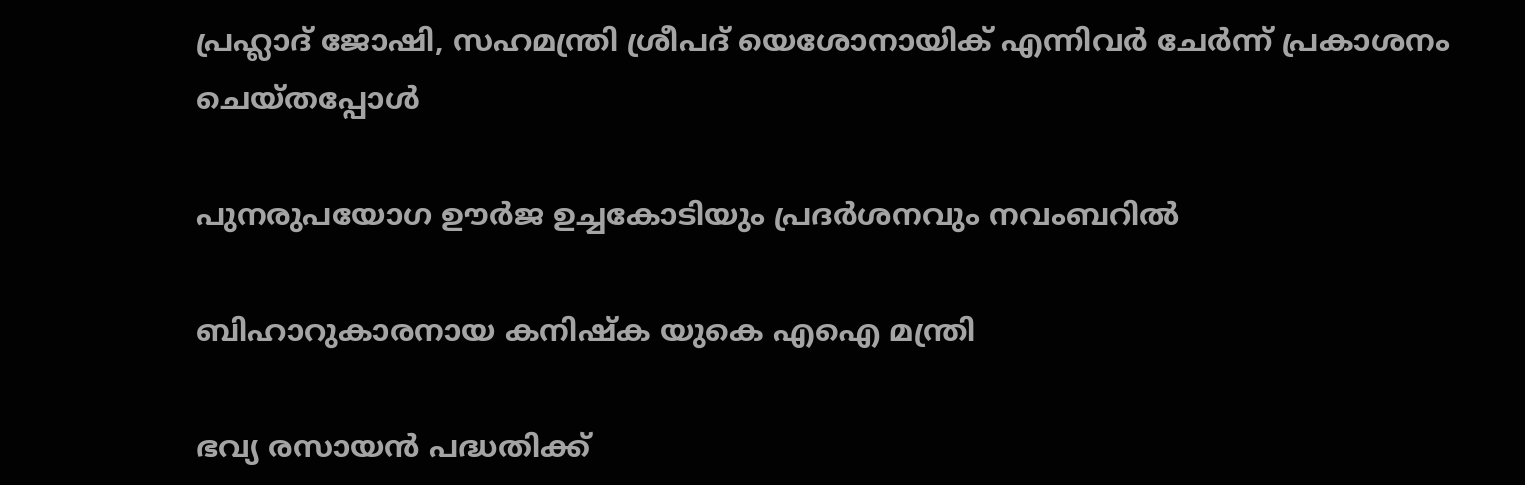പ്രഹ്ലാദ് ജോഷി, സഹമന്ത്രി ശ്രീപദ് യെശോനായിക് എന്നിവര്‍ ചേര്‍ന്ന് പ്രകാശനം ചെയ്തപ്പോള്‍

പുനരുപയോഗ ഊര്‍ജ ഉച്ചകോടിയും പ്രദര്‍ശനവും നവംബറില്‍

ബിഹാറുകാരനായ കനിഷ്‌ക യുകെ എഐ മന്ത്രി

ഭവ്യ രസായന്‍ പദ്ധതിക്ക്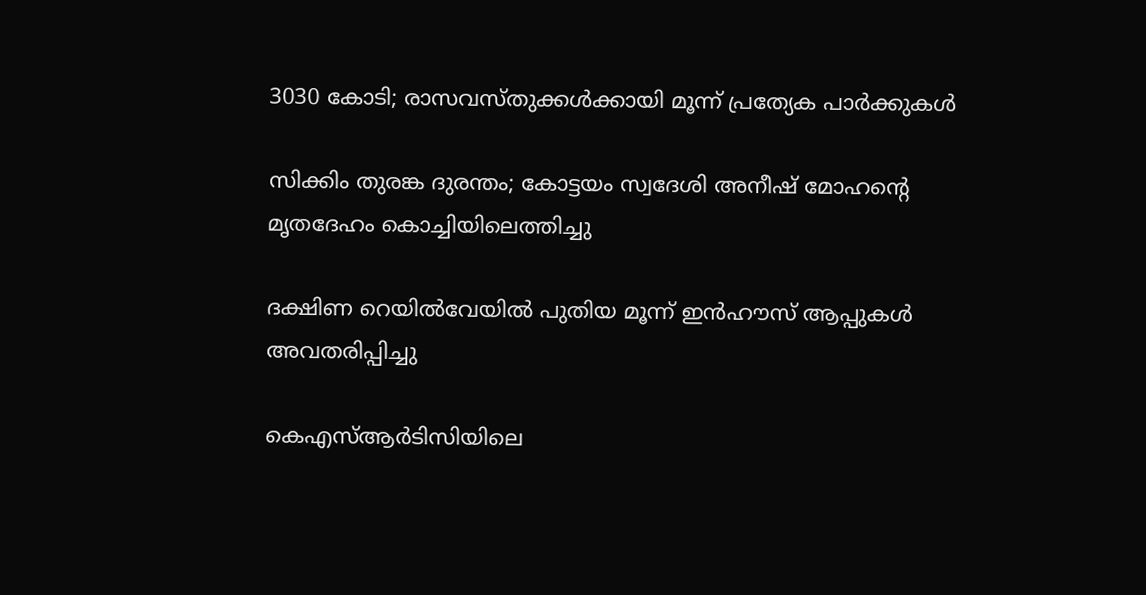3030 കോടി; രാസവസ്തുക്കള്‍ക്കായി മൂന്ന് പ്രത്യേക പാര്‍ക്കുകള്‍

സിക്കിം തുരങ്ക ദുരന്തം; കോട്ടയം സ്വദേശി അനീഷ് മോഹന്റെ മൃതദേഹം കൊച്ചിയിലെത്തിച്ചു

ദക്ഷിണ റെയില്‍വേയില്‍ പുതിയ മൂന്ന് ഇന്‍ഹൗസ് ആപ്പുകള്‍ അവതരിപ്പിച്ചു

കെഎസ്ആര്‍ടിസിയിലെ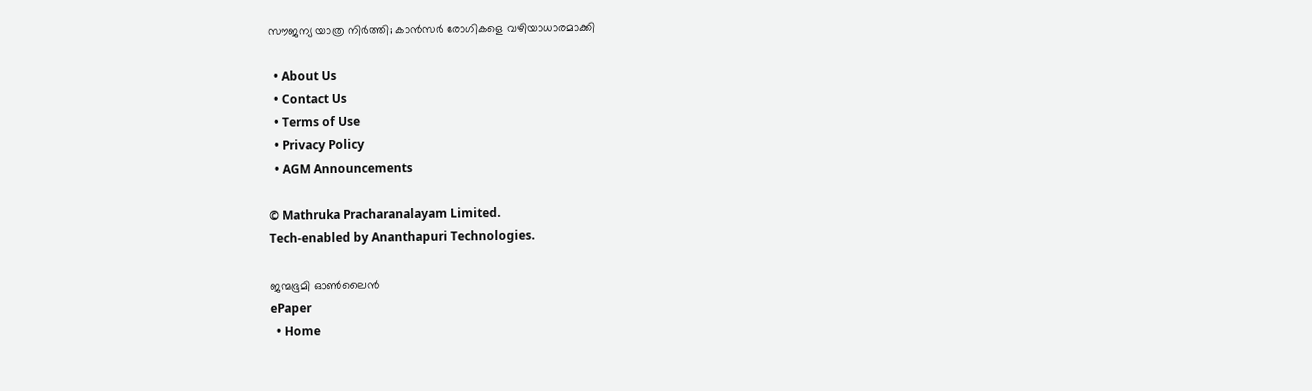സൗജന്യ യാത്ര നിര്‍ത്തി; കാന്‍സര്‍ രോഗികളെ വഴിയാധാരമാക്കി

  • About Us
  • Contact Us
  • Terms of Use
  • Privacy Policy
  • AGM Announcements

© Mathruka Pracharanalayam Limited.
Tech-enabled by Ananthapuri Technologies.

ജന്മഭൂമി ഓണ്‍ലൈന്‍
ePaper
  • Home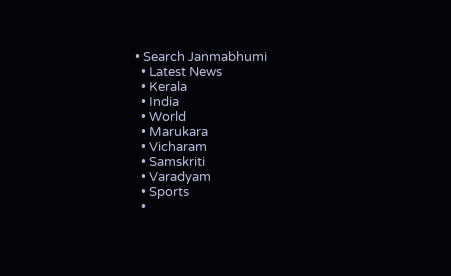• Search Janmabhumi
  • Latest News
  • Kerala
  • India
  • World
  • Marukara
  • Vicharam
  • Samskriti
  • Varadyam
  • Sports
  •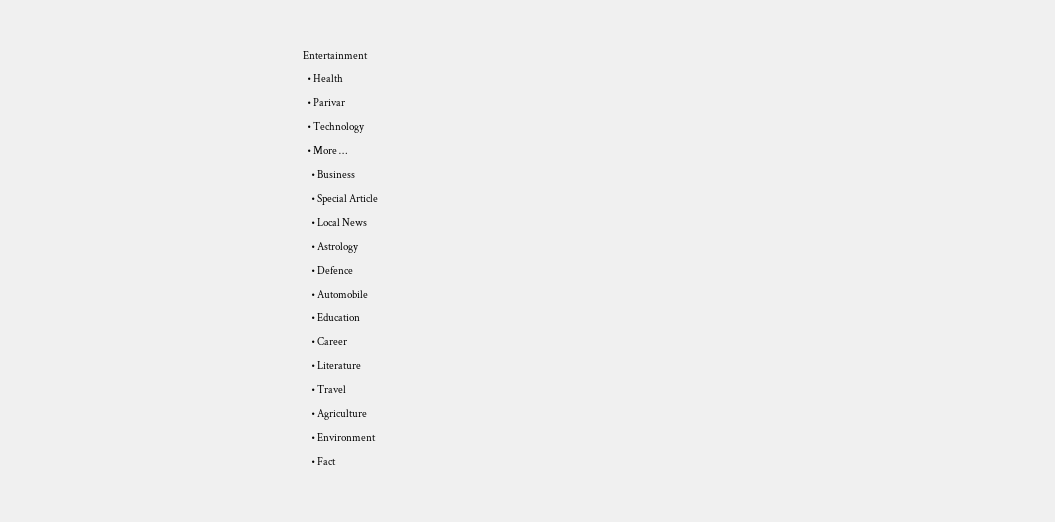Entertainment
  • Health
  • Parivar
  • Technology
  • More …
    • Business
    • Special Article
    • Local News
    • Astrology
    • Defence
    • Automobile
    • Education
    • Career
    • Literature
    • Travel
    • Agriculture
    • Environment
    • Fact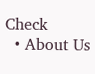Check
  • About Us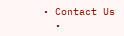• Contact Us
  •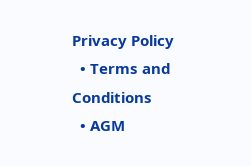Privacy Policy
  • Terms and Conditions
  • AGM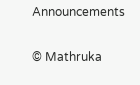Announcements

© Mathruka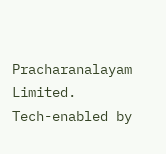Pracharanalayam Limited.
Tech-enabled by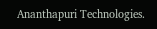Ananthapuri Technologies.